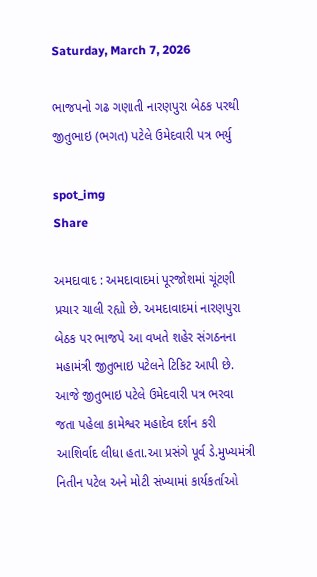Saturday, March 7, 2026

ભાજપનો ગઢ ગણાતી નારણપુરા બેઠક પરથી જીતુભાઇ (ભગત) પટેલે ઉમેદવારી પત્ર ભર્યુ

spot_img
Share

અમદાવાદ : અમદાવાદમાં પૂરજોશમાં ચૂંટણી પ્રચાર ચાલી રહ્યો છે. અમદાવાદમાં નારણપુરા બેઠક પર ભાજપે આ વખતે શહેર સંગઠનના મહામંત્રી જીતુભાઇ પટેલને ટિકિટ આપી છે. આજે જીતુભાઇ પટેલે ઉમેદવારી પત્ર ભરવા જતા પહેલા કામેશ્વર મહાદેવ દર્શન કરી આશિર્વાદ લીધા હતા.આ પ્રસંગે પૂર્વ ડે.મુખ્યમંત્રી નિતીન પટેલ અને મોટી સંખ્યામાં કાર્યકર્તાઓ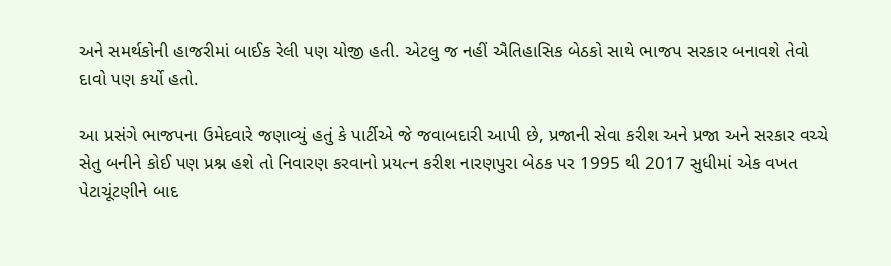અને સમર્થકોની હાજરીમાં બાઈક રેલી પણ યોજી હતી. એટલુ જ નહીં ઐતિહાસિક બેઠકો સાથે ભાજપ સરકાર બનાવશે તેવો દાવો પણ કર્યો હતો.

આ પ્રસંગે ભાજપના ઉમેદવારે જણાવ્યું હતું કે પાર્ટીએ જે જવાબદારી આપી છે, પ્રજાની સેવા કરીશ અને પ્રજા અને સરકાર વચ્ચે સેતુ બનીને કોઈ પણ પ્રશ્ન હશે તો નિવારણ કરવાનો પ્રયત્ન કરીશ નારણપુરા બેઠક પર 1995 થી 2017 સુધીમાં એક વખત પેટાચૂંટણીને બાદ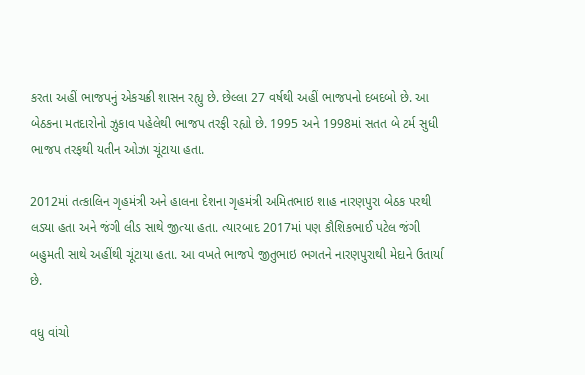કરતા અહીં ભાજપનું એકચક્રી શાસન રહ્યુ છે. છેલ્લા 27 વર્ષથી અહીં ભાજપનો દબદબો છે. આ બેઠકના મતદારોનો ઝુકાવ પહેલેથી ભાજપ તરફી રહ્યો છે. 1995 અને 1998માં સતત બે ટર્મ સુધી ભાજપ તરફથી યતીન ઓઝા ચૂંટાયા હતા.

2012માં તત્કાલિન ગૃહમંત્રી અને હાલના દેશના ગૃહમંત્રી અમિતભાઇ શાહ નારણપુરા બેઠક પરથી લડ્યા હતા અને જંગી લીડ સાથે જીત્યા હતા. ત્યારબાદ 2017માં પણ કૌશિકભાઈ પટેલ જંગી બહુમતી સાથે અહીંથી ચૂંટાયા હતા. આ વખતે ભાજપે જીતુભાઇ ભગતને નારણપુરાથી મેદાને ઉતાર્યા છે.

વધુ વાંચો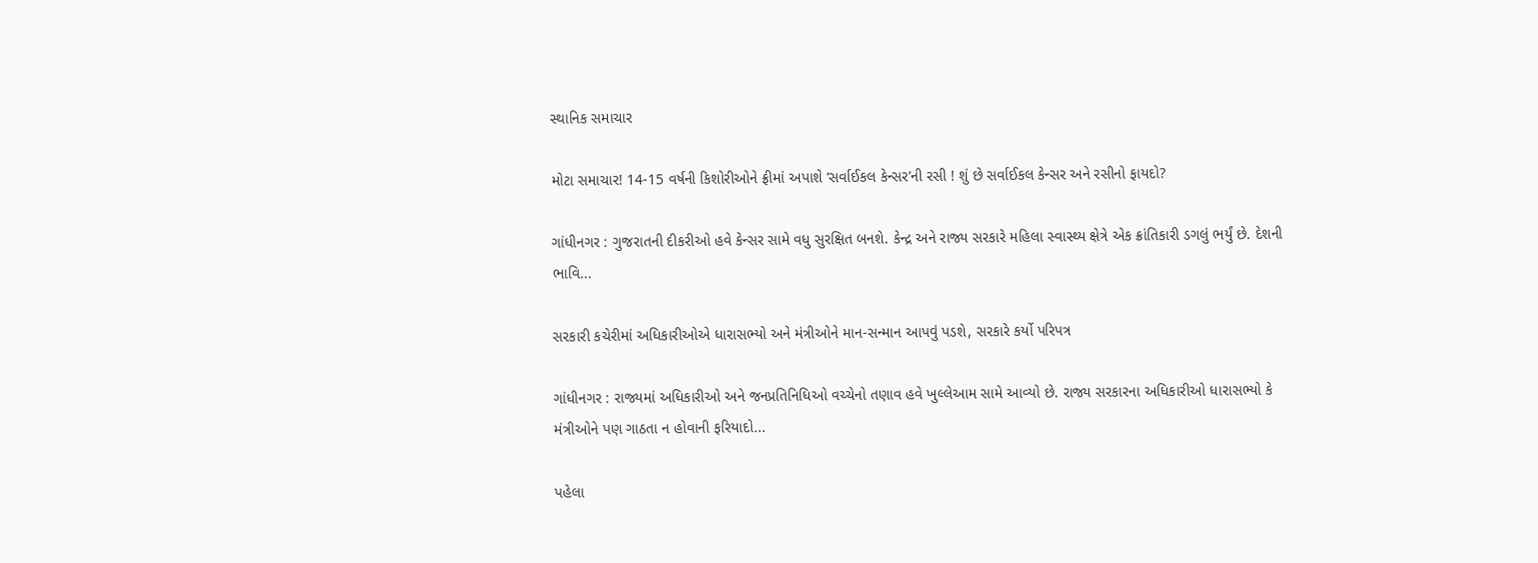સ્થાનિક સમાચાર

મોટા સમાચાર! 14-15 વર્ષની કિશોરીઓને ફ્રીમાં અપાશે ‘સર્વાઈકલ કેન્સર’ની રસી ! શું છે સર્વાઈકલ કેન્સર અને રસીનો ફાયદો?

ગાંધીનગર : ગુજરાતની દીકરીઓ હવે કેન્સર સામે વધુ સુરક્ષિત બનશે. કેન્દ્ર અને રાજ્ય સરકારે મહિલા સ્વાસ્થ્ય ક્ષેત્રે એક ક્રાંતિકારી ડગલું ભર્યું છે. દેશની ભાવિ...

સરકારી કચેરીમાં અધિકારીઓએ ધારાસભ્યો અને મંત્રીઓને માન-સન્માન આપવું પડશે, સરકારે કર્યો પરિપત્ર

ગાંધીનગર : રાજ્યમાં અધિકારીઓ અને જનપ્રતિનિધિઓ વચ્ચેનો તણાવ હવે ખુલ્લેઆમ સામે આવ્યો છે. રાજ્ય સરકારના અધિકારીઓ ધારાસભ્યો કે મંત્રીઓને પણ ગાઠતા ન હોવાની ફરિયાદો...

પહેલા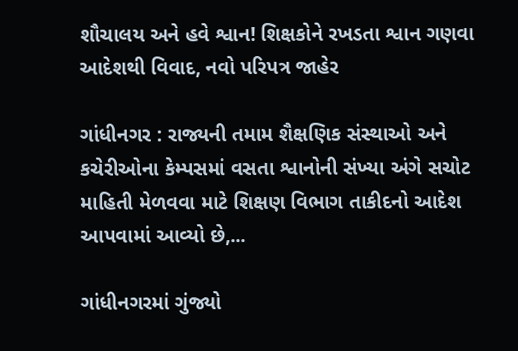શૌચાલય અને હવે શ્વાન! શિક્ષકોને રખડતા શ્વાન ગણવા આદેશથી વિવાદ, નવો પરિપત્ર જાહેર

ગાંધીનગર : રાજ્યની તમામ શૈક્ષણિક સંસ્થાઓ અને કચેરીઓના કેમ્પસમાં વસતા શ્વાનોની સંખ્યા અંગે સચોટ માહિતી મેળવવા માટે શિક્ષણ વિભાગ તાકીદનો આદેશ આપવામાં આવ્યો છે,...

ગાંધીનગરમાં ગુંજ્યો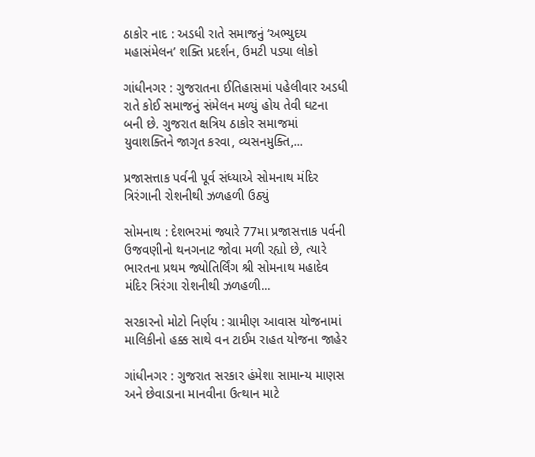ઠાકોર નાદ : અડધી રાતે સમાજનું ‘અભ્યુદય મહાસંમેલન’ શક્તિ પ્રદર્શન, ઉમટી પડ્યા લોકો

ગાંધીનગર : ગુજરાતના ઈતિહાસમાં પહેલીવાર અડધી રાતે કોઈ સમાજનું સંમેલન મળ્યું હોય તેવી ઘટના બની છે. ગુજરાત ક્ષત્રિય ઠાકોર સમાજમાં યુવાશક્તિને જાગૃત કરવા, વ્યસનમુક્તિ,...

પ્રજાસત્તાક પર્વની પૂર્વ સંધ્યાએ સોમનાથ મંદિર ત્રિરંગાની રોશનીથી ઝળહળી ઉઠ્યું

સોમનાથ : દેશભરમાં જ્યારે 77મા પ્રજાસત્તાક પર્વની ઉજવણીનો થનગનાટ જોવા મળી રહ્યો છે, ત્યારે ભારતના પ્રથમ જ્યોતિર્લિંગ શ્રી સોમનાથ મહાદેવ મંદિર ત્રિરંગા રોશનીથી ઝળહળી...

સરકારનો મોટો નિર્ણય : ગ્રામીણ આવાસ યોજનામાં માલિકીનો હક્ક સાથે વન ટાઈમ રાહત યોજના જાહેર

ગાંધીનગર : ગુજરાત સરકાર હંમેશા સામાન્ય માણસ અને છેવાડાના માનવીના ઉત્થાન માટે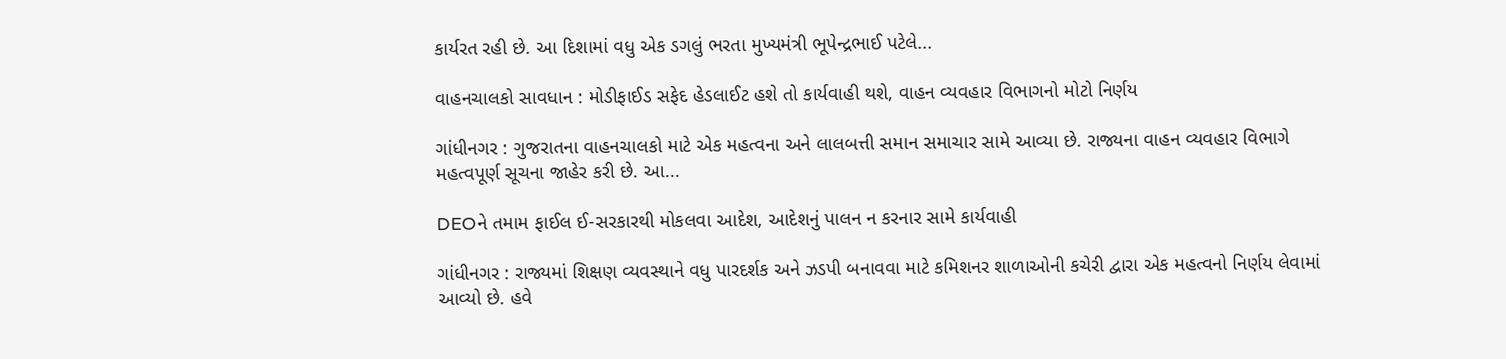કાર્યરત રહી છે. આ દિશામાં વધુ એક ડગલું ભરતા મુખ્યમંત્રી ભૂપેન્દ્રભાઈ પટેલે...

વાહનચાલકો સાવધાન : મોડીફાઈડ સફેદ હેડલાઈટ હશે તો કાર્યવાહી થશે, વાહન વ્યવહાર વિભાગનો મોટો નિર્ણય

ગાંધીનગર : ગુજરાતના વાહનચાલકો માટે એક મહત્વના અને લાલબત્તી સમાન સમાચાર સામે આવ્યા છે. રાજ્યના વાહન વ્યવહાર વિભાગે મહત્વપૂર્ણ સૂચના જાહેર કરી છે. આ...

DEOને તમામ ફાઈલ ઈ-સરકારથી મોકલવા આદેશ, આદેશનું પાલન ન કરનાર સામે કાર્યવાહી

ગાંધીનગર : રાજ્યમાં શિક્ષણ વ્યવસ્થાને વધુ પારદર્શક અને ઝડપી બનાવવા માટે કમિશનર શાળાઓની કચેરી દ્વારા એક મહત્વનો નિર્ણય લેવામાં આવ્યો છે. હવે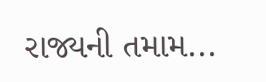રાજ્યની તમામ...